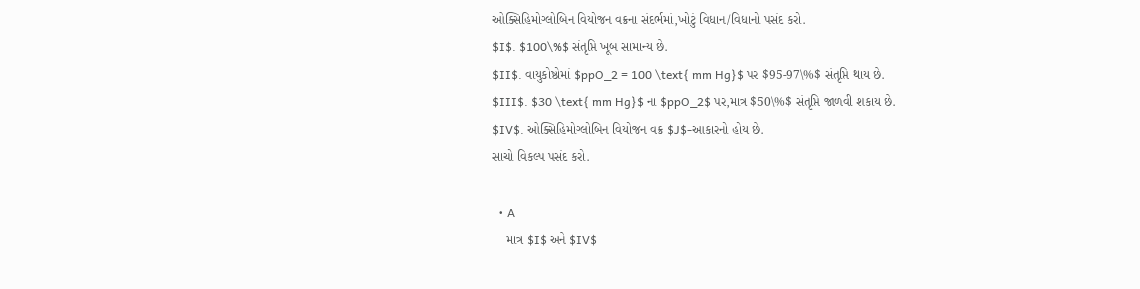ઓક્સિહિમોગ્લોબિન વિયોજન વક્રના સંદર્ભમાં,ખોટું વિધાન/વિધાનો પસંદ કરો.
$I$. $100\%$ સંતૃપ્તિ ખૂબ સામાન્ય છે.
$II$. વાયુકોષ્ઠોમાં $ppO_2 = 100 \text{ mm Hg}$ પર $95-97\%$ સંતૃપ્તિ થાય છે.
$III$. $30 \text{ mm Hg}$ ના $ppO_2$ પર,માત્ર $50\%$ સંતૃપ્તિ જાળવી શકાય છે.
$IV$. ઓક્સિહિમોગ્લોબિન વિયોજન વક્ર $J$-આકારનો હોય છે.
સાચો વિકલ્પ પસંદ કરો.

  • A
    માત્ર $I$ અને $IV$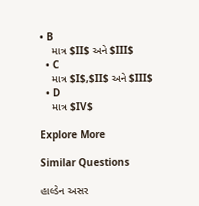• B
    માત્ર $II$ અને $III$
  • C
    માત્ર $I$,$II$ અને $III$
  • D
    માત્ર $IV$

Explore More

Similar Questions

હાલ્ડેન અસર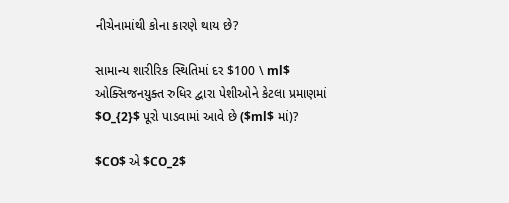નીચેનામાંથી કોના કારણે થાય છે?

સામાન્ય શારીરિક સ્થિતિમાં દર $100 \ ml$ ઓક્સિજનયુક્ત રુધિર દ્વારા પેશીઓને કેટલા પ્રમાણમાં $O_{2}$ પૂરો પાડવામાં આવે છે ($ml$ માં)?

$CO$ એ $CO_2$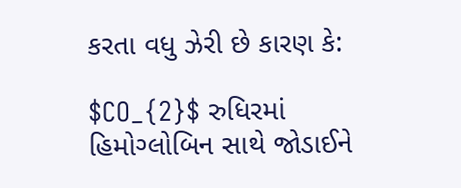કરતા વધુ ઝેરી છે કારણ કે:

$CO_{2}$ રુધિરમાં હિમોગ્લોબિન સાથે જોડાઈને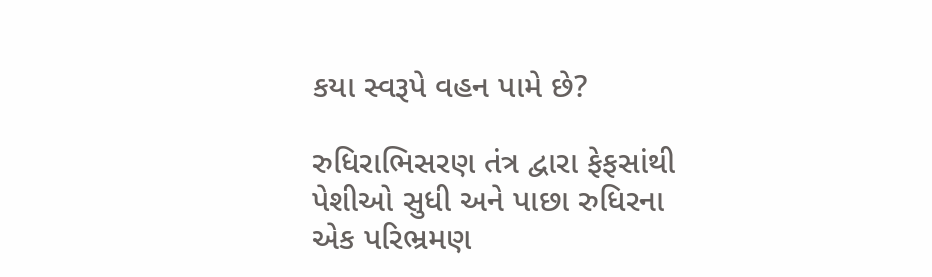કયા સ્વરૂપે વહન પામે છે?

રુધિરાભિસરણ તંત્ર દ્વારા ફેફસાંથી પેશીઓ સુધી અને પાછા રુધિરના એક પરિભ્રમણ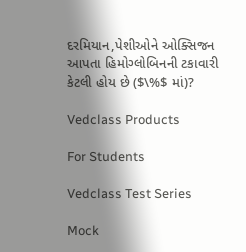દરમિયાન,પેશીઓને ઓક્સિજન આપતા હિમોગ્લોબિનની ટકાવારી કેટલી હોય છે ($\%$ માં)?

Vedclass Products

For Students

Vedclass Test Series

Mock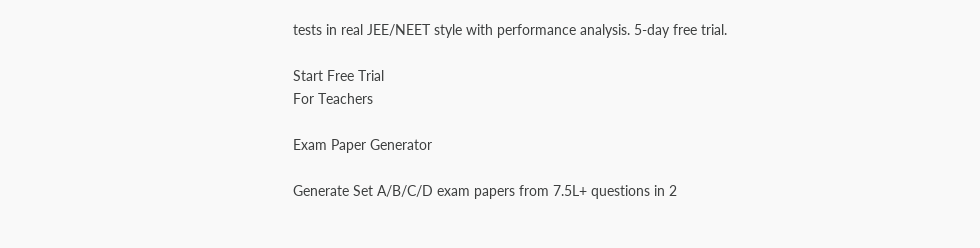tests in real JEE/NEET style with performance analysis. 5-day free trial.

Start Free Trial
For Teachers

Exam Paper Generator

Generate Set A/B/C/D exam papers from 7.5L+ questions in 2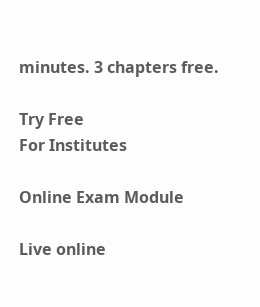minutes. 3 chapters free.

Try Free
For Institutes

Online Exam Module

Live online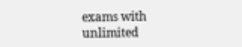exams with unlimited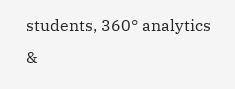students, 360° analytics &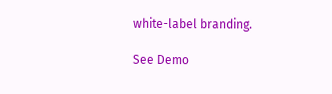white-label branding.

See Demo